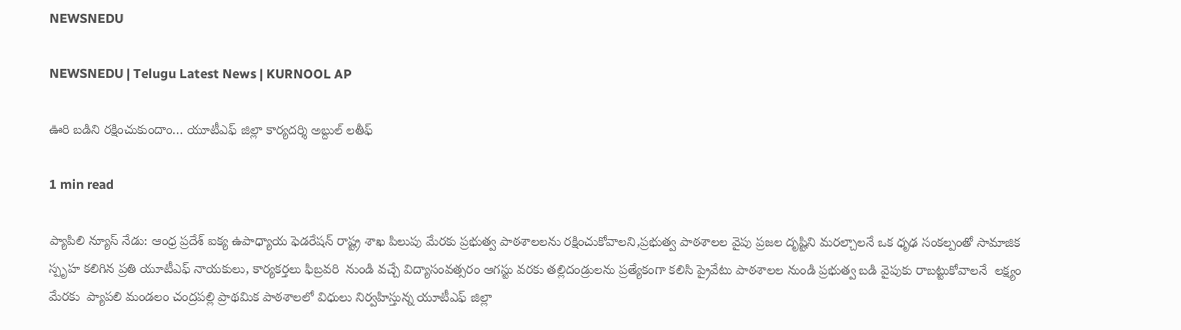NEWSNEDU

NEWSNEDU | Telugu Latest News | KURNOOL AP

ఊరి బడిని రక్షించుకుందాం… యూటీఎఫ్ జిల్లా కార్యదర్శి అబ్దుల్ లతీఫ్

1 min read

ప్యాపిలి న్యూస్ నేడు: ఆంధ్ర ప్రదేశ్ ఐక్య ఉపాధ్యాయ ఫెడరేషన్ రాష్ట్ర శాఖ పిలుపు మేరకు ప్రభుత్వ పాఠశాలలను రక్షించుకోవాలని,ప్రభుత్వ పాఠశాలల వైపు ప్రజల దృష్టిని మరల్చాలనే ఒక ధృఢ సంకల్పంతో సామాజిక స్పృహ కలిగిన ప్రతి యూటీఎఫ్ నాయకులు, కార్యకర్తలు ఫిబ్రవరి  నుండి వచ్చే విద్యాసంవత్సరం ఆగస్టు వరకు తల్లిదండ్రులను ప్రత్యేకంగా కలిసి ప్రైవేటు పాఠశాలల నుండి ప్రభుత్వ బడి వైపుకు రాబట్టుకోవాలనే  లక్ష్యం మేరకు  ప్యాపలి మండలం చంద్రపల్లి ప్రాథమిక పాఠశాలలో విధులు నిర్వహిస్తున్న యూటీఎఫ్ జిల్లా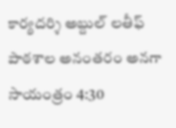కార్యదర్శి అబ్దుల్ లతీఫ్ పాఠశాల అనంతరం అనగా సాయంత్రం 4:30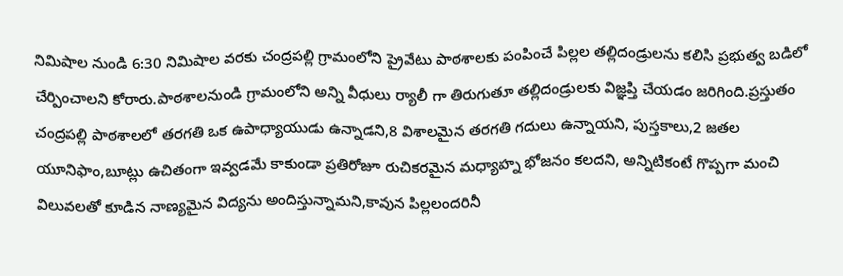నిమిషాల నుండి 6:30 నిమిషాల వరకు చంద్రపల్లి గ్రామంలోని ప్రైవేటు పాఠశాలకు పంపించే పిల్లల తల్లిదండ్రులను కలిసి ప్రభుత్వ బడిలో చేర్పించాలని కోరారు.పాఠశాలనుండి గ్రామంలోని అన్ని వీధులు ర్యాలీ గా తిరుగుతూ తల్లిదండ్రులకు విజ్ఞప్తి చేయడం జరిగింది.ప్రస్తుతం చంద్రపల్లి పాఠశాలలో తరగతి ఒక ఉపాధ్యాయుడు ఉన్నాడని,8 విశాలమైన తరగతి గదులు ఉన్నాయని, పుస్తకాలు,2 జతల యూనిఫాం,బూట్లు ఉచితంగా ఇవ్వడమే కాకుండా ప్రతిరోజూ రుచికరమైన మధ్యాహ్న భోజనం కలదని, అన్నిటికంటే గొప్పగా మంచి విలువలతో కూడిన నాణ్యమైన విద్యను అందిస్తున్నామని,కావున పిల్లలందరినీ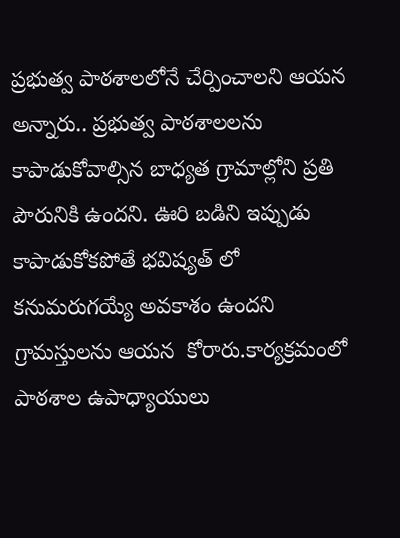ప్రభుత్వ పాఠశాలలోనే చేర్పించాలని ఆయన అన్నారు.. ప్రభుత్వ పాఠశాలలను కాపాడుకోవాల్సిన బాధ్యత గ్రామాల్లోని ప్రతి పౌరునికి ఉందని. ఊరి బడిని ఇప్పుడు కాపాడుకోకపోతే భవిష్యత్ లో కనుమరుగయ్యే అవకాశం ఉందని గ్రామస్తులను ఆయన  కోరారు.కార్యక్రమంలో పాఠశాల ఉపాధ్యాయులు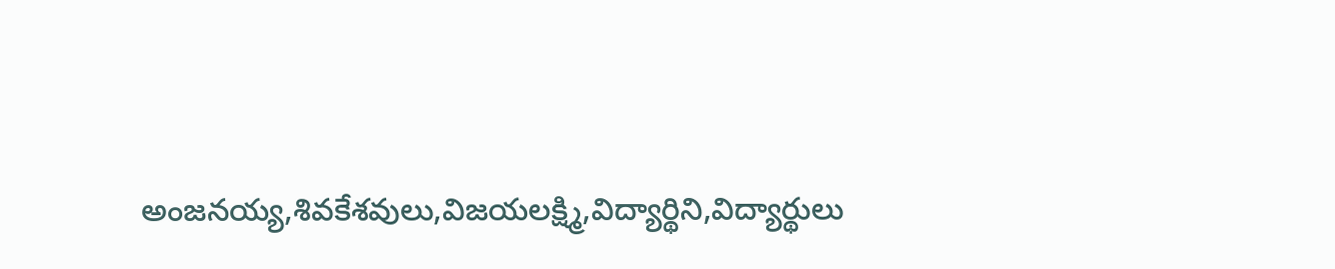అంజనయ్య,శివకేశవులు,విజయలక్ష్మి,విద్యార్థిని,విద్యార్థులు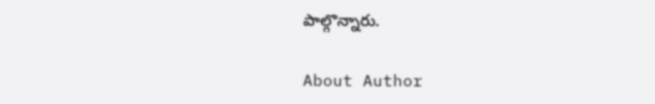పాల్గొన్నారు.

About Author